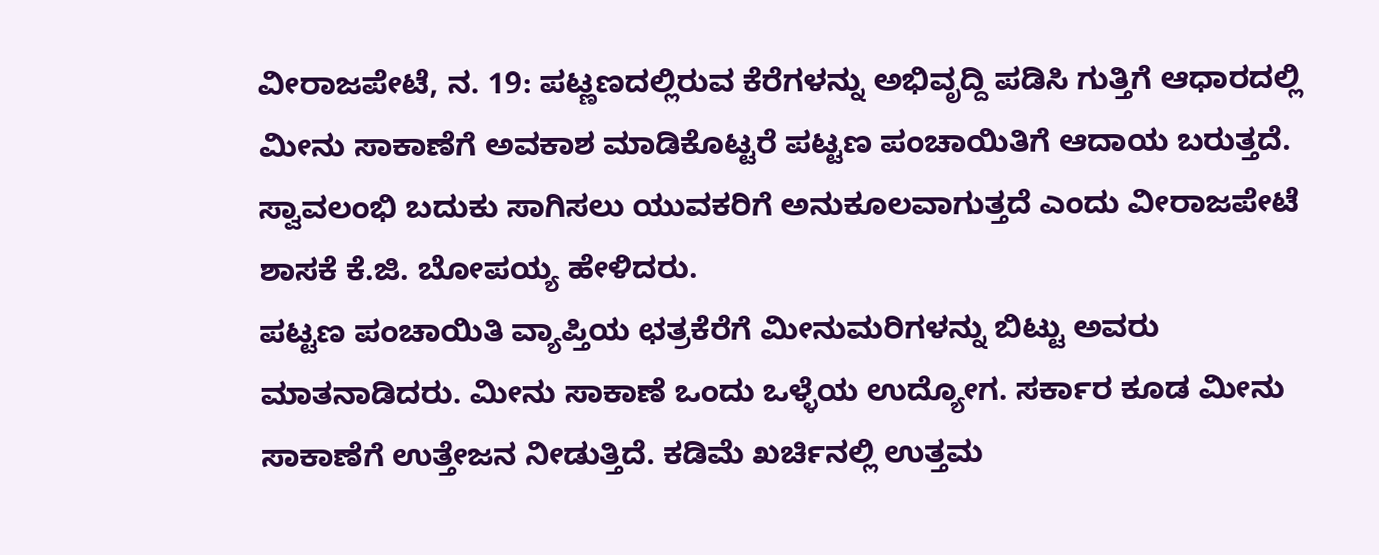ವೀರಾಜಪೇಟೆ, ನ. 19: ಪಟ್ಣಣದಲ್ಲಿರುವ ಕೆರೆಗಳನ್ನು ಅಭಿವೃದ್ದಿ ಪಡಿಸಿ ಗುತ್ತಿಗೆ ಆಧಾರದಲ್ಲಿ ಮೀನು ಸಾಕಾಣೆಗೆ ಅವಕಾಶ ಮಾಡಿಕೊಟ್ಟರೆ ಪಟ್ಟಣ ಪಂಚಾಯಿತಿಗೆ ಆದಾಯ ಬರುತ್ತದೆ. ಸ್ವಾವಲಂಭಿ ಬದುಕು ಸಾಗಿಸಲು ಯುವಕರಿಗೆ ಅನುಕೂಲವಾಗುತ್ತದೆ ಎಂದು ವೀರಾಜಪೇಟೆ ಶಾಸಕೆ ಕೆ.ಜಿ. ಬೋಪಯ್ಯ ಹೇಳಿದರು.
ಪಟ್ಟಣ ಪಂಚಾಯಿತಿ ವ್ಯಾಪ್ತಿಯ ಛತ್ರಕೆರೆಗೆ ಮೀನುಮರಿಗಳನ್ನು ಬಿಟ್ಟು ಅವರು ಮಾತನಾಡಿದರು. ಮೀನು ಸಾಕಾಣೆ ಒಂದು ಒಳ್ಳೆಯ ಉದ್ಯೋಗ. ಸರ್ಕಾರ ಕೂಡ ಮೀನು ಸಾಕಾಣೆಗೆ ಉತ್ತೇಜನ ನೀಡುತ್ತಿದೆ. ಕಡಿಮೆ ಖರ್ಚಿನಲ್ಲಿ ಉತ್ತಮ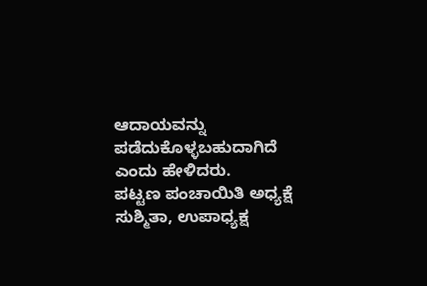ಆದಾಯವನ್ನು ಪಡೆದುಕೊಳ್ಳಬಹುದಾಗಿದೆ ಎಂದು ಹೇಳಿದರು.
ಪಟ್ಟಣ ಪಂಚಾಯಿತಿ ಅಧ್ಯಕ್ಷೆ ಸುಶ್ಮಿತಾ, ಉಪಾಧ್ಯಕ್ಷ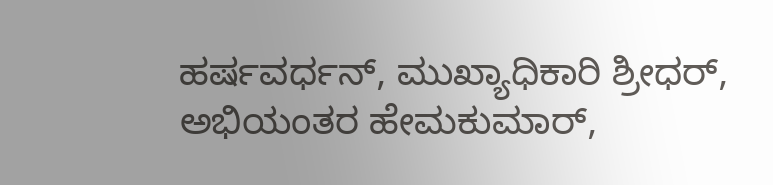ಹರ್ಷವರ್ಧನ್, ಮುಖ್ಯಾಧಿಕಾರಿ ಶ್ರೀಧರ್, ಅಭಿಯಂತರ ಹೇಮಕುಮಾರ್,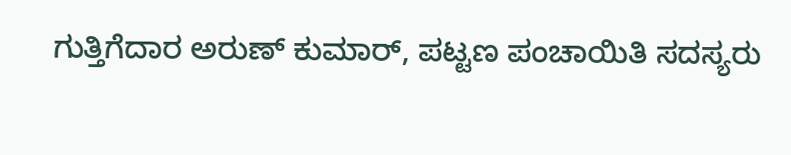ಗುತ್ತಿಗೆದಾರ ಅರುಣ್ ಕುಮಾರ್, ಪಟ್ಟಣ ಪಂಚಾಯಿತಿ ಸದಸ್ಯರು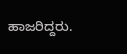ಹಾಜರಿದ್ದರು.